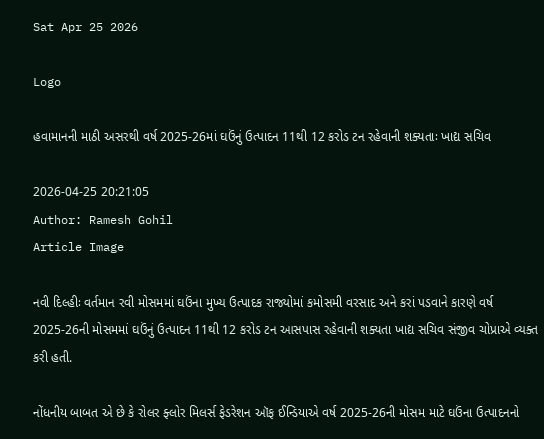Sat Apr 25 2026

Logo

હવામાનની માઠી અસરથી વર્ષ 2025-26માં ઘઉંનું ઉત્પાદન 11થી 12 કરોડ ટન રહેવાની શક્યતાઃ ખાદ્ય સચિવ

2026-04-25 20:21:05
Author: Ramesh Gohil
Article Image

નવી દિલ્હીઃ વર્તમાન રવી મોસમમાં ઘઉંના મુખ્ય ઉત્પાદક રાજ્યોમાં કમોસમી વરસાદ અને કરાં પડવાને કારણે વર્ષ 2025-26ની મોસમમાં ઘઉંનું ઉત્પાદન 11થી 12 કરોડ ટન આસપાસ રહેવાની શક્યતા ખાદ્ય સચિવ સંજીવ ચોપ્રાએ વ્યક્ત કરી હતી.

નોંધનીય બાબત એ છે કે રોલર ફ્લોર મિલર્સ ફેડરેશન ઑફ ઈન્ડિયાએ વર્ષ 2025-26ની મોસમ માટે ઘઉંના ઉત્પાદનનો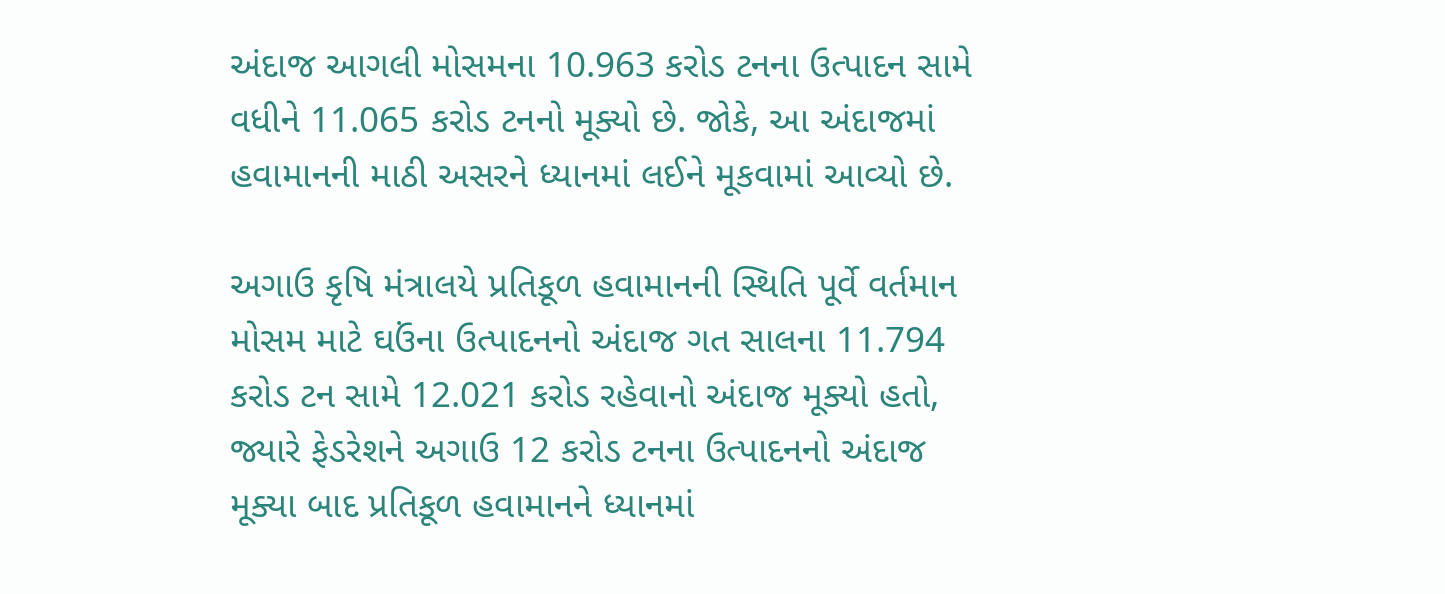અંદાજ આગલી મોસમના 10.963 કરોડ ટનના ઉત્પાદન સામે વધીને 11.065 કરોડ ટનનો મૂક્યો છે. જોકે, આ અંદાજમાં હવામાનની માઠી અસરને ધ્યાનમાં લઈને મૂકવામાં આવ્યો છે.

અગાઉ કૃષિ મંત્રાલયે પ્રતિકૂળ હવામાનની સ્થિતિ પૂર્વે વર્તમાન મોસમ માટે ઘઉંના ઉત્પાદનનો અંદાજ ગત સાલના 11.794 કરોડ ટન સામે 12.021 કરોડ રહેવાનો અંદાજ મૂક્યો હતો, જ્યારે ફેડરેશને અગાઉ 12 કરોડ ટનના ઉત્પાદનનો અંદાજ મૂક્યા બાદ પ્રતિકૂળ હવામાનને ધ્યાનમાં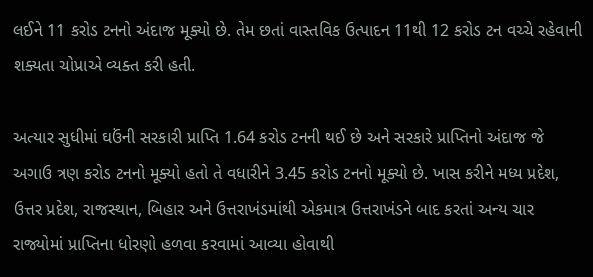લઈને 11 કરોડ ટનનો અંદાજ મૂક્યો છે. તેમ છતાં વાસ્તવિક ઉત્પાદન 11થી 12 કરોડ ટન વચ્ચે રહેવાની શક્યતા ચોપ્રાએ વ્યક્ત કરી હતી.

અત્યાર સુધીમાં ઘઉંની સરકારી પ્રાપ્તિ 1.64 કરોડ ટનની થઈ છે અને સરકારે પ્રાપ્તિનો અંદાજ જે અગાઉ ત્રણ કરોડ ટનનો મૂક્યો હતો તે વધારીને 3.45 કરોડ ટનનો મૂક્યો છે. ખાસ કરીને મધ્ય પ્રદેશ, ઉત્તર પ્રદેશ, રાજસ્થાન, બિહાર અને ઉત્તરાખંડમાંથી એકમાત્ર ઉત્તરાખંડને બાદ કરતાં અન્ય ચાર રાજ્યોમાં પ્રાપ્તિના ધોરણો હળવા કરવામાં આવ્યા હોવાથી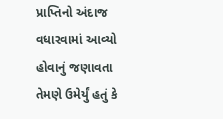પ્રાપ્તિનો અંદાજ વધારવામાં આવ્યો હોવાનું જણાવતા તેમણે ઉમેર્યું હતું કે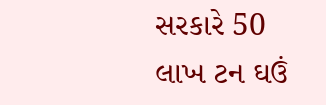સરકારે 50 લાખ ટન ઘઉં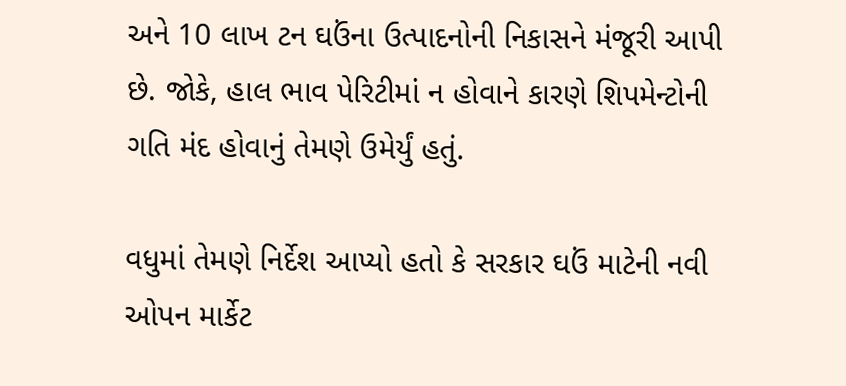અને 10 લાખ ટન ઘઉંના ઉત્પાદનોની નિકાસને મંજૂરી આપી છે. જોકે, હાલ ભાવ પેરિટીમાં ન હોવાને કારણે શિપમેન્ટોની ગતિ મંદ હોવાનું તેમણે ઉમેર્યું હતું.

વધુમાં તેમણે નિર્દેશ આપ્યો હતો કે સરકાર ઘઉં માટેની નવી ઓપન માર્કેટ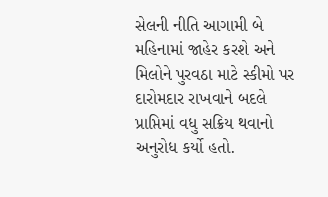સેલની નીતિ આગામી બે મહિનામાં જાહેર કરશે અને મિલોને પુરવઠા માટે સ્કીમો પર દારોમદાર રાખવાને બદલે પ્રાપ્તિમાં વધુ સક્રિય થવાનો અનુરોધ કર્યો હતો.